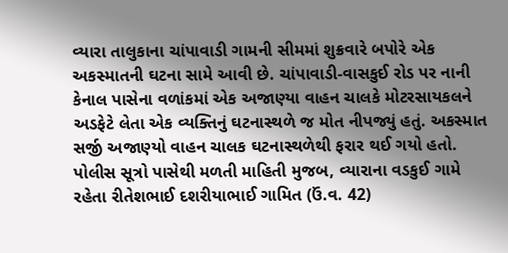વ્યારા તાલુકાના ચાંપાવાડી ગામની સીમમાં શુક્રવારે બપોરે એક અકસ્માતની ઘટના સામે આવી છે. ચાંપાવાડી-વાસકુઈ રોડ પર નાની કેનાલ પાસેના વળાંકમાં એક અજાણ્યા વાહન ચાલકે મોટરસાયકલને અડફેટે લેતા એક વ્યક્તિનું ઘટનાસ્થળે જ મોત નીપજ્યું હતું. અકસ્માત સર્જી અજાણ્યો વાહન ચાલક ઘટનાસ્થળેથી ફરાર થઈ ગયો હતો.
પોલીસ સૂત્રો પાસેથી મળતી માહિતી મુજબ, વ્યારાના વડકુઈ ગામે રહેતા રીતેશભાઈ દશરીયાભાઈ ગામિત (ઉં.વ. 42)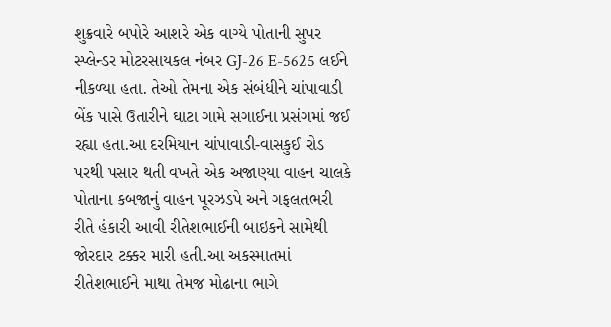શુક્રવારે બપોરે આશરે એક વાગ્યે પોતાની સુપર સ્પ્લેન્ડર મોટરસાયકલ નંબર GJ-26 E-5625 લઈને નીકળ્યા હતા. તેઓ તેમના એક સંબંધીને ચાંપાવાડી બેંક પાસે ઉતારીને ઘાટા ગામે સગાઈના પ્રસંગમાં જઈ રહ્યા હતા.આ દરમિયાન ચાંપાવાડી-વાસકુઈ રોડ પરથી પસાર થતી વખતે એક અજાણ્યા વાહન ચાલકે પોતાના કબજાનું વાહન પૂરઝડપે અને ગફલતભરી રીતે હંકારી આવી રીતેશભાઈની બાઇકને સામેથી જોરદાર ટક્કર મારી હતી.આ અકસ્માતમાં રીતેશભાઈને માથા તેમજ મોઢાના ભાગે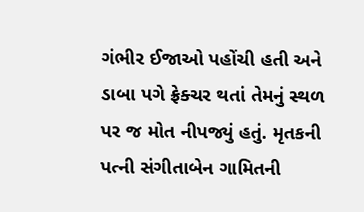ગંભીર ઈજાઓ પહોંચી હતી અને ડાબા પગે ફ્રેક્ચર થતાં તેમનું સ્થળ પર જ મોત નીપજ્યું હતું. મૃતકની પત્ની સંગીતાબેન ગામિતની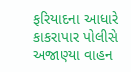ફરિયાદના આધારે કાકરાપાર પોલીસે અજાણ્યા વાહન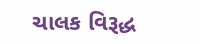ચાલક વિરૂદ્ધ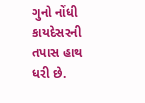ગુનો નોંધી કાયદેસરની તપાસ હાથ ધરી છે.